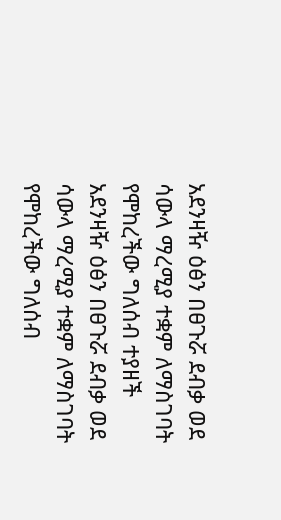አደንዛዥ ዕፅን በፀጉሯ ደብቃ ወደ ሳውላ ማረሚያ ተቋም ለማስገባት የሞከረችው ግለሰብ ተያዘች
አደንዛዥ ዕፅን በፀጉሯ ደብቃ ወደ ሳውላ ማረሚያ ተቋም ለማስገባት የሞከረችው ግለሰብ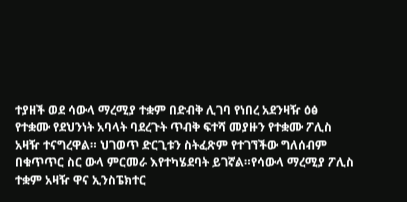ተያዘች ወደ ሳውላ ማረሚያ ተቋም በድብቅ ሊገባ የነበረ አደንዛዥ ዕፅ የተቋሙ የደህንነት አባላት ባደረጉት ጥብቅ ፍተሻ መያዙን የተቋሙ ፖሊስ አዛዥ ተናግረዋል። ህገወጥ ድርጊቱን ስትፈጽም የተገኘችው ግለሰብም በቁጥጥር ስር ውላ ምርመራ እየተካሄደባት ይገኛል።የሳውላ ማረሚያ ፖሊስ ተቋም አዛዥ ዋና ኢንስፔክተር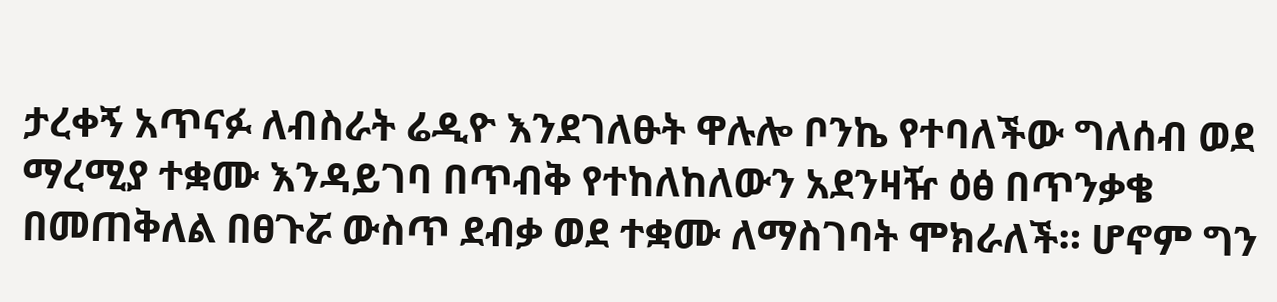ታረቀኝ አጥናፉ ለብስራት ሬዲዮ እንደገለፁት ዋሉሎ ቦንኬ የተባለችው ግለሰብ ወደ ማረሚያ ተቋሙ እንዳይገባ በጥብቅ የተከለከለውን አደንዛዥ ዕፅ በጥንቃቄ በመጠቅለል በፀጉሯ ውስጥ ደብቃ ወደ ተቋሙ ለማስገባት ሞክራለች። ሆኖም ግን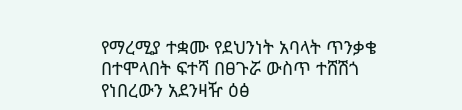የማረሚያ ተቋሙ የደህንነት አባላት ጥንቃቄ በተሞላበት ፍተሻ በፀጉሯ ውስጥ ተሸሽጎ የነበረውን አደንዛዥ ዕፅ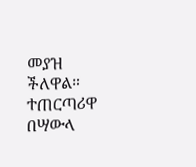መያዝ ችለዋል። ተጠርጣሪዋ በሣውላ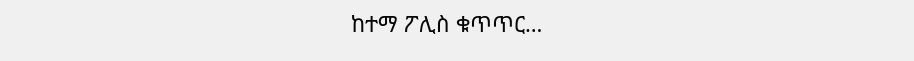ከተማ ፖሊስ ቁጥጥር…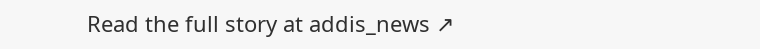Read the full story at addis_news ↗